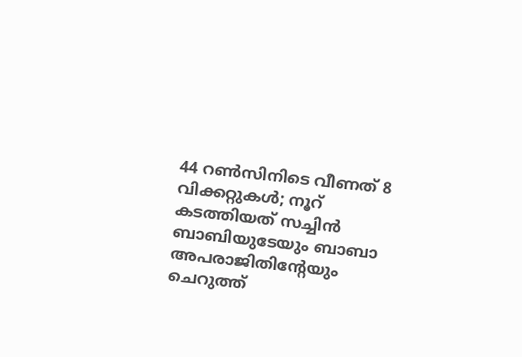44 റണ്‍സിനിടെ വീണത് 8 വിക്കറ്റുകള്‍; നൂറ് കടത്തിയത് സച്ചിൻ ബാബിയുടേയും ബാബാ അപരാജിതിന്റേയും ചെറുത്ത്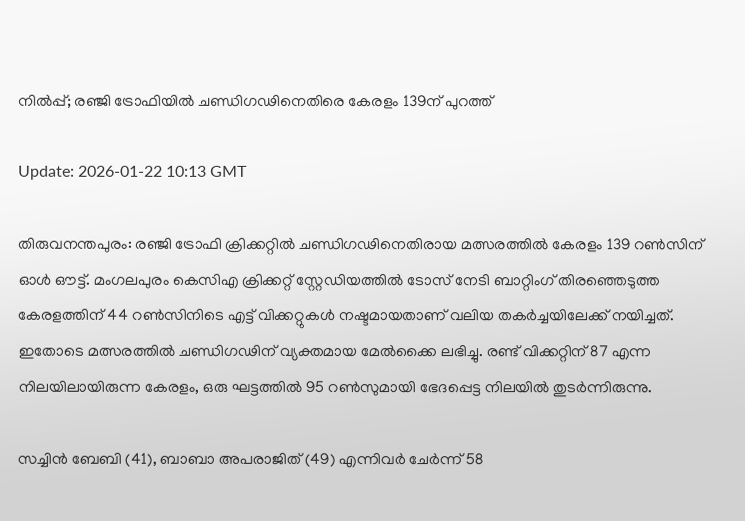നിൽപ്പ്; രഞ്ജി ട്രോഫിയിൽ ചണ്ഡിഗഢിനെതിരെ കേരളം 139ന് പുറത്ത്

Update: 2026-01-22 10:13 GMT

തിരുവനന്തപുരം: രഞ്ജി ട്രോഫി ക്രിക്കറ്റിൽ ചണ്ഡിഗഢിനെതിരായ മത്സരത്തിൽ കേരളം 139 റൺസിന് ഓൾ ഔട്ട്. മംഗലപുരം കെസിഎ ക്രിക്കറ്റ് സ്റ്റേഡിയത്തിൽ ടോസ് നേടി ബാറ്റിംഗ് തിരഞ്ഞെടുത്ത കേരളത്തിന് 44 റൺസിനിടെ എട്ട് വിക്കറ്റുകൾ നഷ്ടമായതാണ് വലിയ തകർച്ചയിലേക്ക് നയിച്ചത്. ഇതോടെ മത്സരത്തിൽ ചണ്ഡിഗഢിന് വ്യക്തമായ മേൽക്കൈ ലഭിച്ചു. രണ്ട് വിക്കറ്റിന് 87 എന്ന നിലയിലായിരുന്ന കേരളം, ഒരു ഘട്ടത്തിൽ 95 റൺസുമായി ഭേദപ്പെട്ട നിലയിൽ തുടർന്നിരുന്നു.

സച്ചിൻ ബേബി (41), ബാബാ അപരാജിത് (49) എന്നിവർ ചേർന്ന് 58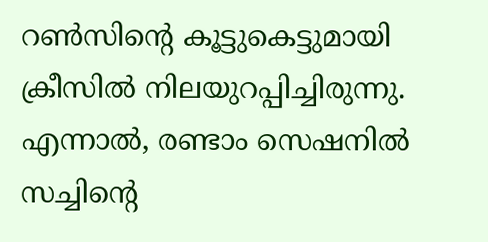റൺസിന്റെ കൂട്ടുകെട്ടുമായി ക്രീസിൽ നിലയുറപ്പിച്ചിരുന്നു. എന്നാൽ, രണ്ടാം സെഷനിൽ സച്ചിന്റെ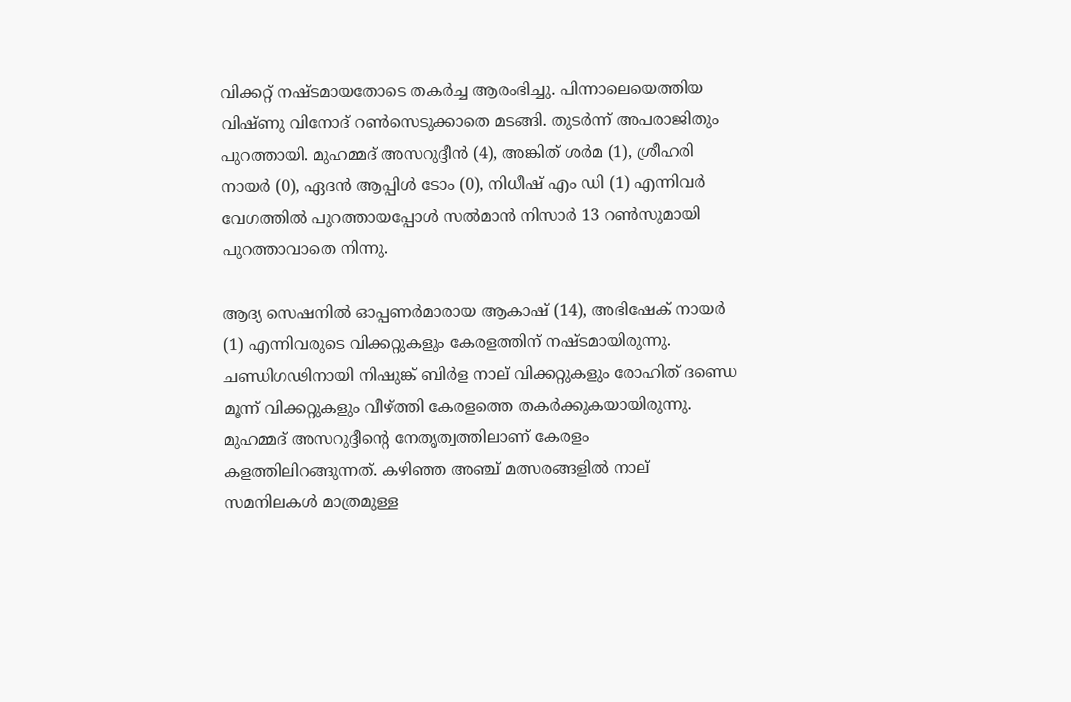വിക്കറ്റ് നഷ്ടമായതോടെ തകർച്ച ആരംഭിച്ചു. പിന്നാലെയെത്തിയ വിഷ്ണു വിനോദ് റൺസെടുക്കാതെ മടങ്ങി. തുടർന്ന് അപരാജിതും പുറത്തായി. മുഹമ്മദ് അസറുദ്ദീൻ (4), അങ്കിത് ശർമ (1), ശ്രീഹരി നായർ (0), ഏദൻ ആപ്പിൾ ടോം (0), നിധീഷ് എം ഡി (1) എന്നിവർ വേഗത്തിൽ പുറത്തായപ്പോൾ സൽമാൻ നിസാർ 13 റൺസുമായി പുറത്താവാതെ നിന്നു.

ആദ്യ സെഷനിൽ ഓപ്പണർമാരായ ആകാഷ് (14), അഭിഷേക് നായർ (1) എന്നിവരുടെ വിക്കറ്റുകളും കേരളത്തിന് നഷ്ടമായിരുന്നു. ചണ്ഡിഗഢിനായി നിഷുങ്ക് ബിർള നാല് വിക്കറ്റുകളും രോഹിത് ദണ്ഡെ മൂന്ന് വിക്കറ്റുകളും വീഴ്ത്തി കേരളത്തെ തകർക്കുകയായിരുന്നു. മുഹമ്മദ് അസറുദ്ദീന്റെ നേതൃത്വത്തിലാണ് കേരളം കളത്തിലിറങ്ങുന്നത്. കഴിഞ്ഞ അഞ്ച് മത്സരങ്ങളിൽ നാല് സമനിലകൾ മാത്രമുള്ള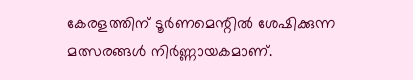കേരളത്തിന് ടൂർണമെന്റിൽ ശേഷിക്കുന്ന മത്സരങ്ങൾ നിർണ്ണായകമാണ്.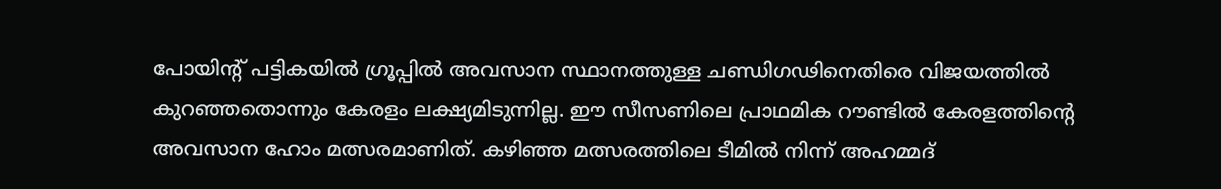പോയിന്റ് പട്ടികയിൽ ഗ്രൂപ്പിൽ അവസാന സ്ഥാനത്തുള്ള ചണ്ഡിഗഢിനെതിരെ വിജയത്തിൽ കുറഞ്ഞതൊന്നും കേരളം ലക്ഷ്യമിടുന്നില്ല. ഈ സീസണിലെ പ്രാഥമിക റൗണ്ടിൽ കേരളത്തിന്റെ അവസാന ഹോം മത്സരമാണിത്. കഴിഞ്ഞ മത്സരത്തിലെ ടീമിൽ നിന്ന് അഹമ്മദ്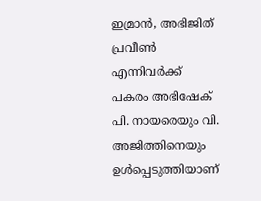ഇമ്രാൻ, അഭിജിത് പ്രവീൺ എന്നിവർക്ക് പകരം അഭിഷേക് പി. നായരെയും വി. അജിത്തിനെയും ഉൾപ്പെടുത്തിയാണ്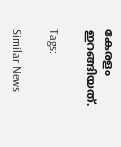കേരളം ഇറങ്ങിയത്.

Tags:

Similar News